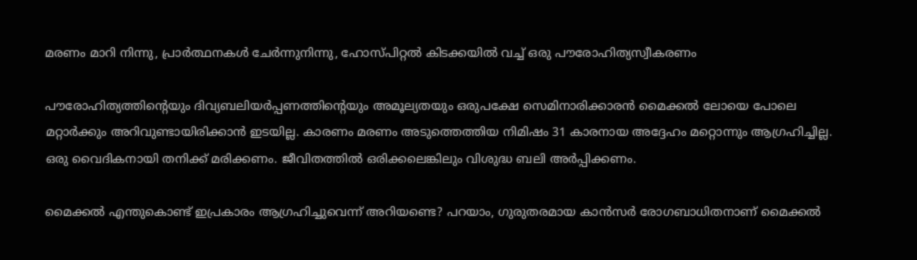മരണം മാറി നിന്നു, പ്രാര്‍ത്ഥനകള്‍ ചേര്‍ന്നുനിന്നു, ഹോസ്പിറ്റല്‍ കിടക്കയില്‍ വച്ച് ഒരു പൗരോഹിത്യസ്വീകരണം

പൗരോഹിത്യത്തിന്റെയും ദിവ്യബലിയര്‍പ്പണത്തിന്റെയും അമൂല്യതയും ഒരുപക്ഷേ സെമിനാരിക്കാരന്‍ മൈക്കല്‍ ലോയെ പോലെ മറ്റാര്‍ക്കും അറിവുണ്ടായിരിക്കാന്‍ ഇടയില്ല. കാരണം മരണം അടുത്തെത്തിയ നിമിഷം 31 കാരനായ അദ്ദേഹം മറ്റൊന്നും ആഗ്രഹിച്ചില്ല. ഒരു വൈദികനായി തനിക്ക് മരിക്കണം. ജീവിതത്തില്‍ ഒരിക്കലെങ്കിലും വിശുദ്ധ ബലി അര്‍പ്പിക്കണം.

മൈക്കല്‍ എന്തുകൊണ്ട് ഇപ്രകാരം ആഗ്രഹിച്ചുവെന്ന് അറിയണ്ടെ? പറയാം, ഗുരുതരമായ കാന്‍സര്‍ രോഗബാധിതനാണ് മൈക്കല്‍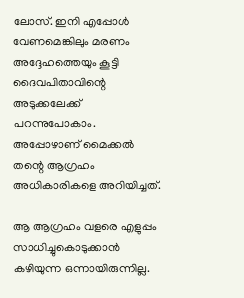ലോസ്. ഇനി എപ്പോള്‍ വേണമെങ്കിലും മരണം അദ്ദേഹത്തെയും കൂട്ടി ദൈവപിതാവിന്റെ അടുക്കലേക്ക് പറന്നുപോകാം. അപ്പോഴാണ് മൈക്കല്‍ തന്റെ ആഗ്രഹം അധികാരികളെ അറിയിച്ചത്.

ആ ആഗ്രഹം വളരെ എളുപ്പം സാധിച്ചുകൊടുക്കാന്‍ കഴിയുന്ന ഒന്നായിരുന്നില്ല.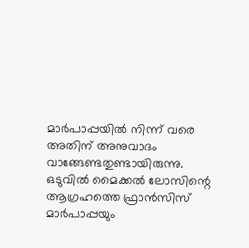മാര്‍പാപ്പയില്‍ നിന്ന് വരെ അതിന് അനുവാദം വാങ്ങേണ്ടതുണ്ടായിരുന്നു. ഒടുവില്‍ മൈക്കല്‍ ലോസിന്റെ ആഗ്രഹത്തെ ഫ്രാന്‍സിസ് മാര്‍പാപ്പയും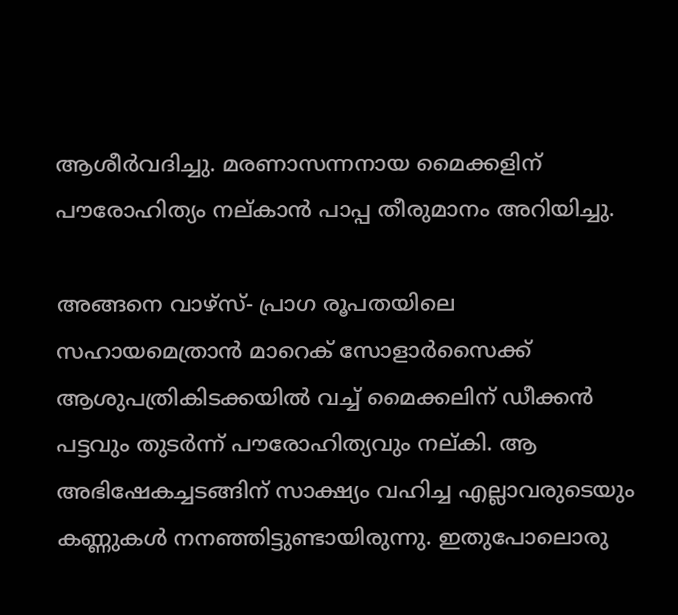ആശീര്‍വദിച്ചു. മരണാസന്നനായ മൈക്കളിന് പൗരോഹിത്യം നല്കാന്‍ പാപ്പ തീരുമാനം അറിയിച്ചു.

അങ്ങനെ വാഴ്‌സ്- പ്രാഗ രൂപതയിലെ സഹായമെത്രാന്‍ മാറെക് സോളാര്‍സൈക്ക് ആശുപത്രികിടക്കയില്‍ വച്ച് മൈക്കലിന് ഡീക്കന്‍ പട്ടവും തുടര്‍ന്ന് പൗരോഹിത്യവും നല്കി. ആ അഭിഷേകച്ചടങ്ങിന് സാക്ഷ്യം വഹിച്ച എല്ലാവരുടെയും കണ്ണുകള്‍ നനഞ്ഞിട്ടുണ്ടായിരുന്നു. ഇതുപോലൊരു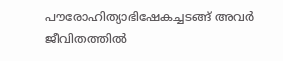പൗരോഹിത്യാഭിഷേകച്ചടങ്ങ് അവര്‍ ജീവിതത്തില്‍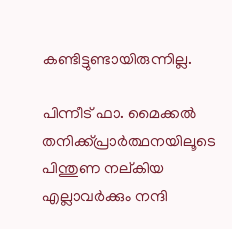കണ്ടിട്ടുണ്ടായിരുന്നില്ല.

പിന്നീട് ഫാ. മൈക്കല്‍ തനിക്ക്പ്രാര്‍ത്ഥനയിലൂടെ പിന്തുണ നല്കിയ എല്ലാവര്‍ക്കും നന്ദി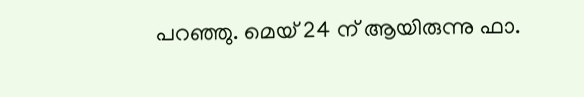പറഞ്ഞു. മെയ് 24 ന് ആയിരുന്നു ഫാ.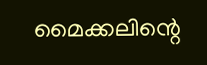മൈക്കലിന്റെ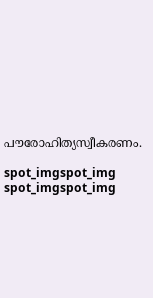പൗരോഹിത്യസ്വീകരണം.

spot_imgspot_img
spot_imgspot_img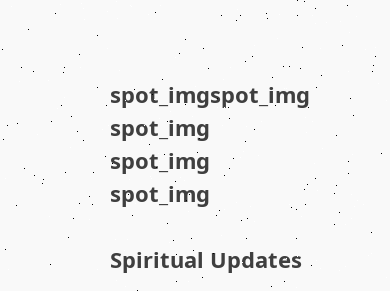spot_imgspot_img
spot_img
spot_img
spot_img

Spiritual Updates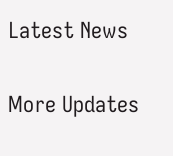Latest News

More Updates